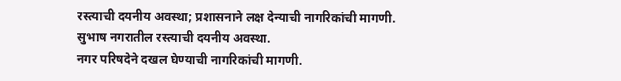रस्त्याची दयनीय अवस्था; प्रशासनाने लक्ष देन्याची नागरिकांची मागणी.
सुभाष नगरातील रस्त्याची दयनीय अवस्था.
नगर परिषदेने दखल घेण्याची नागरिकांची मागणी.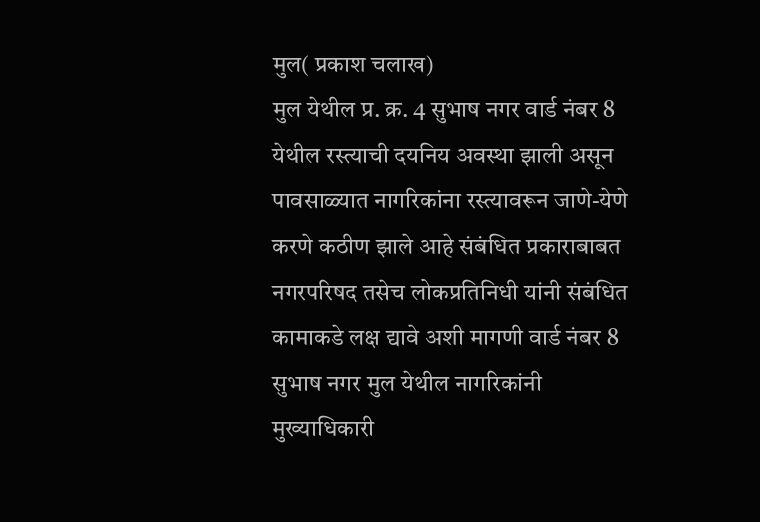मुल( प्रकाश चलाख)
मुल येथील प्र. क्र. 4 सुभाष नगर वार्ड नंबर 8 येथील रस्त्याची दयनिय अवस्था झाली असून पावसाळ्यात नागरिकांना रस्त्यावरून जाणे-येणे करणे कठीण झाले आहे संबंधित प्रकाराबाबत नगरपरिषद तसेच लोकप्रतिनिधी यांनी संबंधित कामाकडे लक्ष द्यावे अशी मागणी वार्ड नंबर 8 सुभाष नगर मुल येथील नागरिकांनी मुख्याधिकारी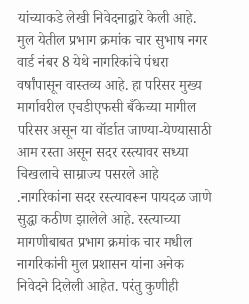यांच्याकडे लेखी निवेदनाद्वारे केली आहे.
मुल येतील प्रभाग क्रमांक चार सुभाष नगर वार्ड नंबर 8 येथे नागरिकांचे पंधरा वर्षांपासून वास्तव्य आहे. हा परिसर मुख्य मार्गावरील एचडीएफसी बँकेच्या मागील परिसर असून या वॉर्डात जाण्या-येण्यासाठी आम रस्ता असून सदर रस्त्यावर सध्या चिखलाचे साम्राज्य पसरले आहे .नागरिकांना सदर रस्त्यावरून पायदळ जाणे सुद्धा कठीण झालेले आहे. रस्त्याच्या मागणीबाबत प्रभाग क्रमांक चार मधील नागरिकांनी मुल प्रशासन यांना अनेक निवेदने दिलेली आहेत. परंतु कुणीही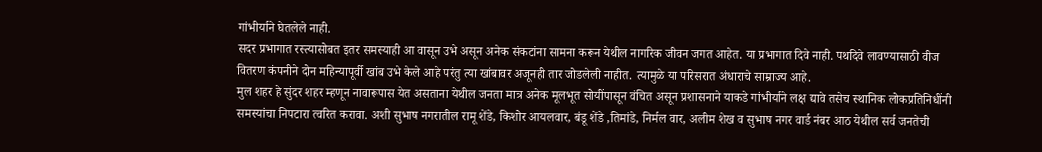गांभीर्याने घेतलेले नाही.
सदर प्रभागात रस्त्यासोबत इतर समस्याही आ वासून उभे असून अनेक संकटांना सामना करून येथील नागरिक जीवन जगत आहेत. या प्रभागात दिवे नाही. पथदिवे लावण्यासाठी वीज वितरण कंपनीने दोन महिन्यापूर्वी खांब उभे केले आहे परंतु त्या खांबावर अजूनही तार जोडलेली नाहीत. त्यामुळे या परिसरात अंधाराचे साम्राज्य आहे.
मुल शहर हे सुंदर शहर म्हणून नावारूपास येत असताना येथील जनता मात्र अनेक मूलभूत सोयींपासून वंचित असून प्रशासनाने याकडे गांभीर्याने लक्ष द्यावे तसेच स्थानिक लोकप्रतिनिधींनी समस्यांचा निपटारा त्वरित करावा. अशी सुभाष नगरातील रामू शेंडे, किशोर आयलवार, बंडू शेंडे ,तिमांडे, निर्मल वार, अलीम शेख व सुभाष नगर वार्ड नंबर आठ येथील सर्व जनतेची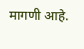मागणी आहे.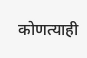कोणत्याही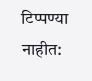टिप्पण्या नाहीत: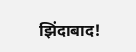झिंदाबाद!